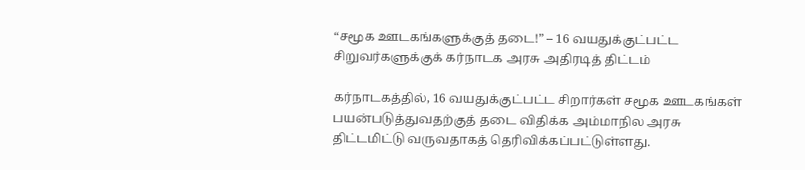“சமூக ஊடகங்களுக்குத் தடை!” – 16 வயதுக்குட்பட்ட சிறுவர்களுக்குக் கர்நாடக அரசு அதிரடித் திட்டம்

கர்நாடகத்தில், 16 வயதுக்குட்பட்ட சிறார்கள் சமூக ஊடகங்கள் பயன்படுத்துவதற்குத் தடை விதிக்க அம்மாநில அரசு திட்டமிட்டு வருவதாகத் தெரிவிக்கப்பட்டுள்ளது.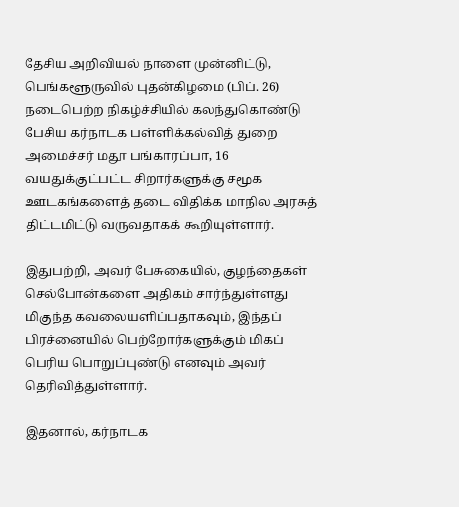தேசிய அறிவியல் நாளை முன்னிட்டு, பெங்களூருவில் புதன்கிழமை (பிப். 26) நடைபெற்ற நிகழ்ச்சியில் கலந்துகொண்டு பேசிய கர்நாடக பள்ளிக்கல்வித் துறை அமைச்சர் மதூ பங்காரப்பா, 16 வயதுக்குட்பட்ட சிறார்களுக்கு சமூக ஊடகங்களைத் தடை விதிக்க மாநில அரசுத் திட்டமிட்டு வருவதாகக் கூறியுள்ளார்.

இதுபற்றி, அவர் பேசுகையில், குழந்தைகள் செல்போன்களை அதிகம் சார்ந்துள்ளது மிகுந்த கவலையளிப்பதாகவும், இந்தப் பிரச்னையில் பெற்றோர்களுக்கும் மிகப் பெரிய பொறுப்புண்டு எனவும் அவர் தெரிவித்துள்ளார்.

இதனால், கர்நாடக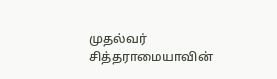முதல்வர் சித்தராமையாவின்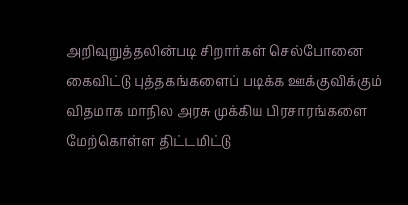அறிவுறுத்தலின்படி சிறார்கள் செல்போனை கைவிட்டு புத்தகங்களைப் படிக்க ஊக்குவிக்கும் விதமாக மாநில அரசு முக்கிய பிரசாரங்களை மேற்கொள்ள திட்டமிட்டு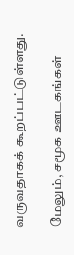வருவதாகக் கூறப்பட்டுள்ளது.

மேலும், சமூக ஊடகங்கள்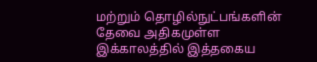மற்றும் தொழில்நுட்பங்களின் தேவை அதிகமுள்ள இக்காலத்தில் இத்தகைய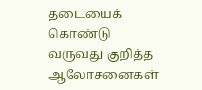தடையைக் கொண்டு வருவது குறித்த ஆலோசனைகள்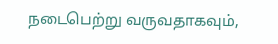நடைபெற்று வருவதாகவும்,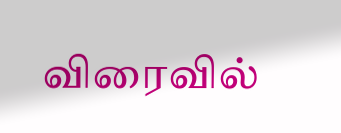விரைவில்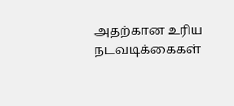அதற்கான உரிய நடவடிக்கைகள்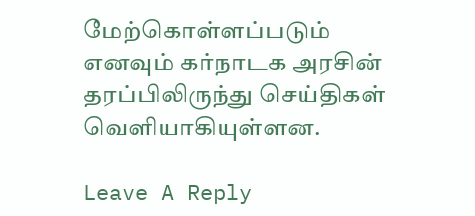மேற்கொள்ளப்படும் எனவும் கர்நாடக அரசின் தரப்பிலிருந்து செய்திகள் வெளியாகியுள்ளன.

Leave A Reply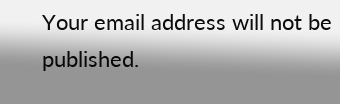Your email address will not be published.